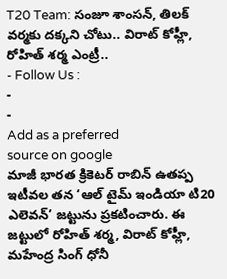T20 Team: సంజూ శాంసన్, తిలక్ వర్మకు దక్కని చోటు.. విరాట్ కోహ్లీ, రోహిత్ శర్మ ఎంట్రీ..
- Follow Us :
-
-
Add as a preferred
source on google
మాజీ భారత క్రికెటర్ రాబిన్ ఉతప్ప ఇటీవల తన ‘ఆల్ టైమ్ ఇండియా టి20 ఎలెవన్’ జట్టును ప్రకటించారు. ఈ జట్టులో రోహిత్ శర్మ, విరాట్ కోహ్లీ, మహేంద్ర సింగ్ ధోనీ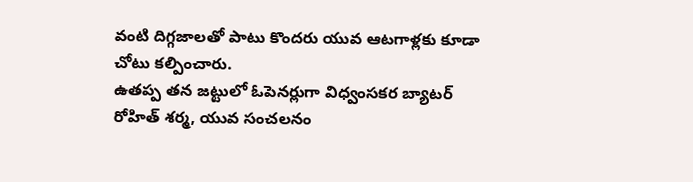వంటి దిగ్గజాలతో పాటు కొందరు యువ ఆటగాళ్లకు కూడా చోటు కల్పించారు.
ఉతప్ప తన జట్టులో ఓపెనర్లుగా విధ్వంసకర బ్యాటర్ రోహిత్ శర్మ, యువ సంచలనం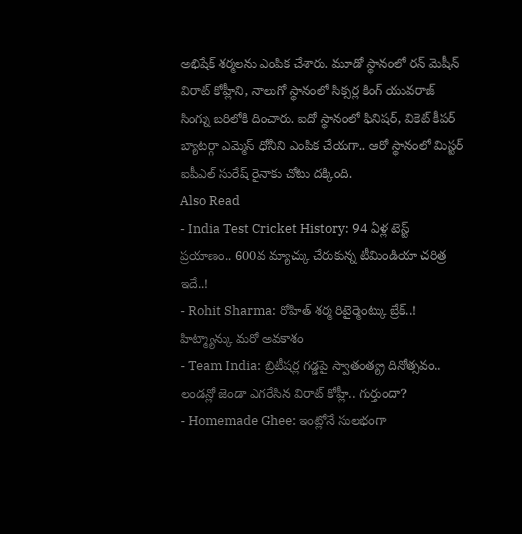అభిషేక్ శర్మలను ఎంపిక చేశారు. మూడో స్థానంలో రన్ మెషీన్ విరాట్ కోహ్లీని, నాలుగో స్థానంలో సిక్సర్ల కింగ్ యువరాజ్ సింగ్ను బరిలోకి దించారు. ఐదో స్థానంలో ఫినిషర్, వికెట్ కీపర్ బ్యాటర్గా ఎమ్మెస్ ధోనీని ఎంపిక చేయగా.. ఆరో స్థానంలో మిస్టర్ ఐపీఎల్ సురేష్ రైనాకు చోటు దక్కింది.
Also Read
- India Test Cricket History: 94 ఏళ్ల టెస్ట్ ప్రయాణం.. 600వ మ్యాచ్కు చేరుకున్న టీమిండియా చరిత్ర ఇదే..!
- Rohit Sharma: రోహిత్ శర్మ రిటైర్మెంట్కు బ్రేక్..! హిట్మ్యాన్కు మరో అవకాశం
- Team India: బ్రిటీషర్ల గడ్డపై స్వాతంత్య్ర దినోత్సవం.. లండన్లో జెండా ఎగరేసిన విరాట్ కోహ్లీ.. గుర్తుందా?
- Homemade Ghee: ఇంట్లోనే సులభంగా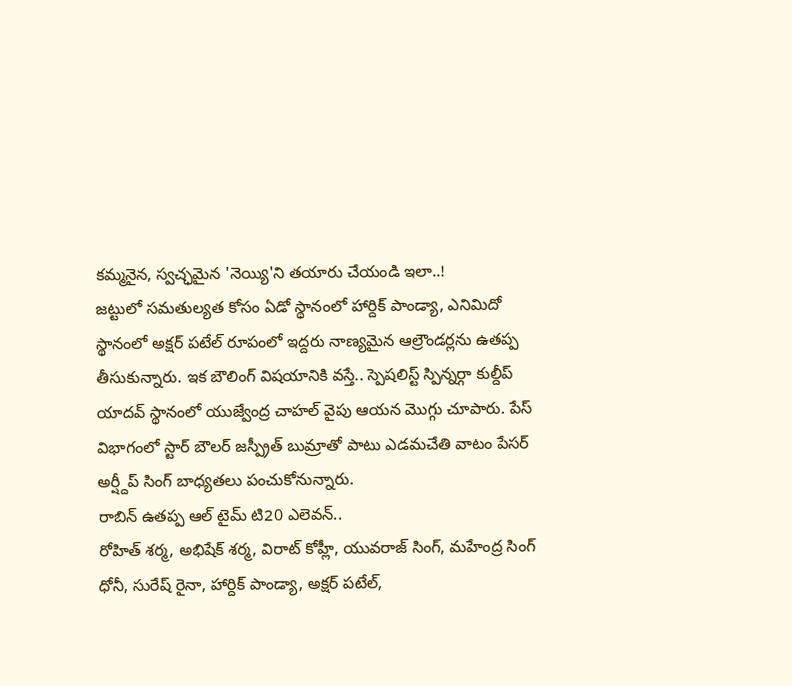కమ్మనైన, స్వచ్ఛమైన 'నెయ్యి'ని తయారు చేయండి ఇలా..!
జట్టులో సమతుల్యత కోసం ఏడో స్థానంలో హార్దిక్ పాండ్యా, ఎనిమిదో స్థానంలో అక్షర్ పటేల్ రూపంలో ఇద్దరు నాణ్యమైన ఆల్రౌండర్లను ఉతప్ప తీసుకున్నారు. ఇక బౌలింగ్ విషయానికి వస్తే.. స్పెషలిస్ట్ స్పిన్నర్గా కుల్దీప్ యాదవ్ స్థానంలో యుజ్వేంద్ర చాహల్ వైపు ఆయన మొగ్గు చూపారు. పేస్ విభాగంలో స్టార్ బౌలర్ జస్ప్రీత్ బుమ్రాతో పాటు ఎడమచేతి వాటం పేసర్ అర్ష్దీప్ సింగ్ బాధ్యతలు పంచుకోనున్నారు.
రాబిన్ ఉతప్ప ఆల్ టైమ్ టి20 ఎలెవన్..
రోహిత్ శర్మ, అభిషేక్ శర్మ, విరాట్ కోహ్లీ, యువరాజ్ సింగ్, మహేంద్ర సింగ్ ధోనీ, సురేష్ రైనా, హార్దిక్ పాండ్యా, అక్షర్ పటేల్,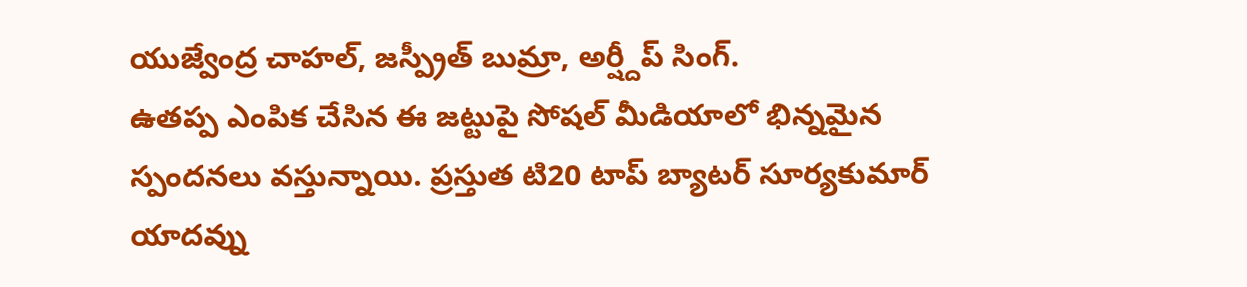యుజ్వేంద్ర చాహల్, జస్ప్రీత్ బుమ్రా, అర్ష్దీప్ సింగ్.
ఉతప్ప ఎంపిక చేసిన ఈ జట్టుపై సోషల్ మీడియాలో భిన్నమైన స్పందనలు వస్తున్నాయి. ప్రస్తుత టి20 టాప్ బ్యాటర్ సూర్యకుమార్ యాదవ్ను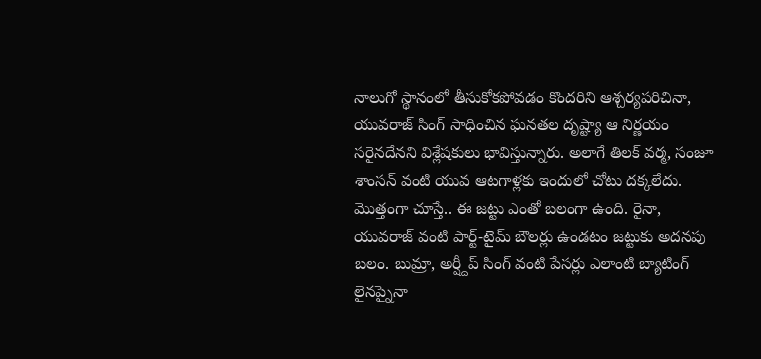నాలుగో స్థానంలో తీసుకోకపోవడం కొందరిని ఆశ్చర్యపరిచినా, యువరాజ్ సింగ్ సాధించిన ఘనతల దృష్ట్యా ఆ నిర్ణయం సరైనదేనని విశ్లేషకులు భావిస్తున్నారు. అలాగే తిలక్ వర్మ, సంజూ శాంసన్ వంటి యువ ఆటగాళ్లకు ఇందులో చోటు దక్కలేదు.
మొత్తంగా చూస్తే.. ఈ జట్టు ఎంతో బలంగా ఉంది. రైనా, యువరాజ్ వంటి పార్ట్-టైమ్ బౌలర్లు ఉండటం జట్టుకు అదనపు బలం. బుమ్రా, అర్ష్దీప్ సింగ్ వంటి పేసర్లు ఎలాంటి బ్యాటింగ్ లైనప్నైనా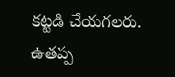కట్టడి చేయగలరు. ఉతప్ప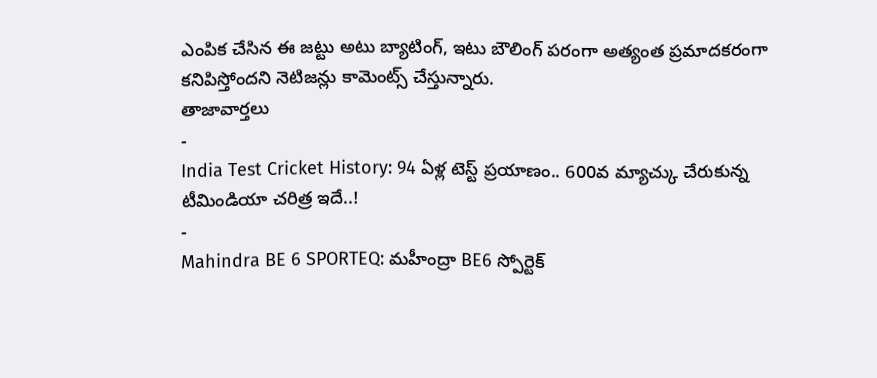ఎంపిక చేసిన ఈ జట్టు అటు బ్యాటింగ్, ఇటు బౌలింగ్ పరంగా అత్యంత ప్రమాదకరంగా కనిపిస్తోందని నెటిజన్లు కామెంట్స్ చేస్తున్నారు.
తాజావార్తలు
-
India Test Cricket History: 94 ఏళ్ల టెస్ట్ ప్రయాణం.. 600వ మ్యాచ్కు చేరుకున్న టీమిండియా చరిత్ర ఇదే..!
-
Mahindra BE 6 SPORTEQ: మహీంద్రా BE6 స్పోర్టెక్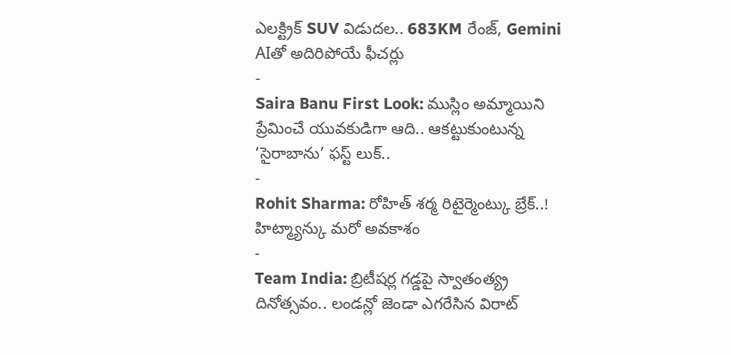ఎలక్ట్రిక్ SUV విడుదల.. 683KM రేంజ్, Gemini AIతో అదిరిపోయే ఫీచర్లు
-
Saira Banu First Look: ముస్లిం అమ్మాయిని ప్రేమించే యువకుడిగా ఆది.. ఆకట్టుకుంటున్న ‘సైరాబాను’ ఫస్ట్ లుక్..
-
Rohit Sharma: రోహిత్ శర్మ రిటైర్మెంట్కు బ్రేక్..! హిట్మ్యాన్కు మరో అవకాశం
-
Team India: బ్రిటీషర్ల గడ్డపై స్వాతంత్య్ర దినోత్సవం.. లండన్లో జెండా ఎగరేసిన విరాట్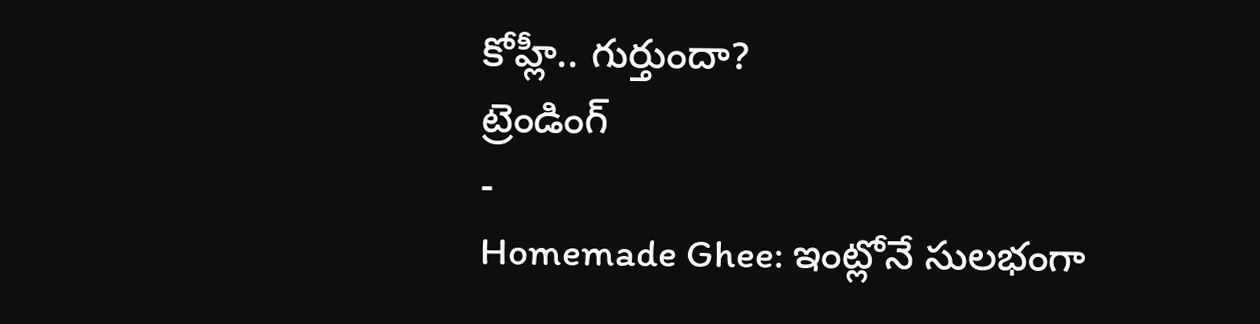కోహ్లీ.. గుర్తుందా?
ట్రెండింగ్
-
Homemade Ghee: ఇంట్లోనే సులభంగా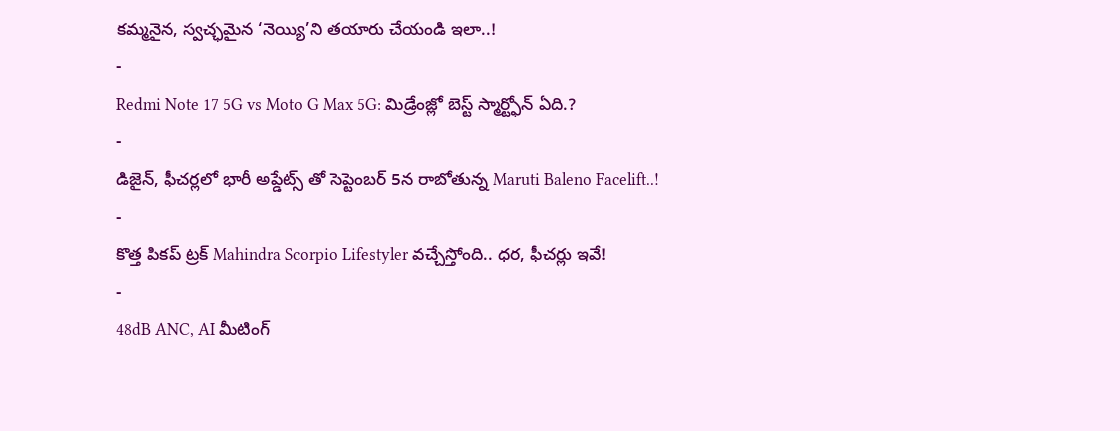కమ్మనైన, స్వచ్ఛమైన ‘నెయ్యి’ని తయారు చేయండి ఇలా..!
-
Redmi Note 17 5G vs Moto G Max 5G: మిడ్రేంజ్లో బెస్ట్ స్మార్ట్ఫోన్ ఏది.?
-
డిజైన్, ఫీచర్లలో భారీ అప్డేట్స్ తో సెప్టెంబర్ 5న రాబోతున్న Maruti Baleno Facelift..!
-
కొత్త పికప్ ట్రక్ Mahindra Scorpio Lifestyler వచ్చేస్తోంది.. ధర, ఫీచర్లు ఇవే!
-
48dB ANC, AI మీటింగ్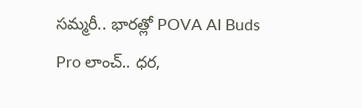సమ్మరీ.. భారత్లో POVA AI Buds Pro లాంచ్.. ధర,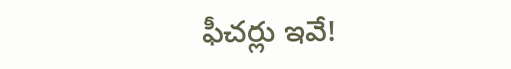ఫీచర్లు ఇవే!